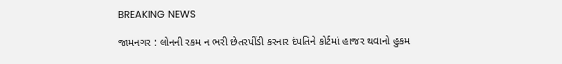BREAKING NEWS

જામનગર : લોનની રકમ ન ભરી છેતરપીંડી કરનાર દંપતિને કોર્ટમાં હાજર થવાનો હુકમ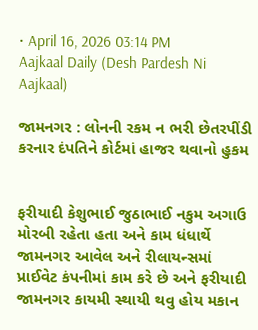• April 16, 2026 03:14 PM
Aajkaal Daily (Desh Pardesh Ni Aajkaal)

જામનગર : લોનની રકમ ન ભરી છેતરપીંડી કરનાર દંપતિને કોર્ટમાં હાજર થવાનો હુકમ


ફરીયાદી કેશુભાઈ જુઠાભાઈ નકુમ અગાઉ મોરબી રહેતા હતા અને કામ ધંધાર્થે જામનગર આવેલ અને રીલાયન્સમાં પ્રાઈવેટ કંપનીમાં કામ કરે છે અને ફરીયાદી જામનગર કાયમી સ્થાયી થવુ હોય મકાન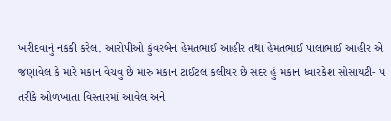ખરીદવાનું નકકી કરેલ. આરોપીઓ કુંવરબેન હેમતભાઈ આહીર તથા હેમતભાઈ પાલાભાઈ આહીર એ જણાવેલ કે મારે મકાન વેચવુ છે મારુ મકાન ટાઈટલ કલીયર છે સદર હું મકાન ધ્વારકેશ સોસાયટી- ૫ તરીકે ઓળખાતા વિસ્તારમાં આવેલ અને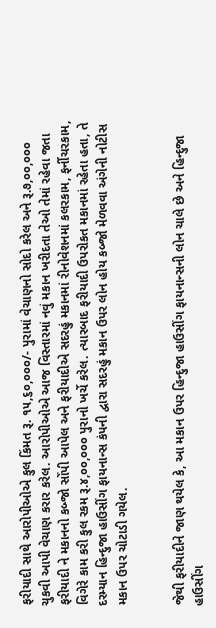ફરીયાદી સાથે આરોપીઓએ કુલ કિંમત રૂ. ૧૫,૬૦,૦૦૦/- પુરામાં વેચાણનો સોદો કરેલ અને રૂ.૭,૦૦,૦૦૦ ચુકવી આપી વેચાણ કરાર કરેલ. આરોપીઓએ આજ વિસ્તારમાં નવું મકાન ખરીદતા તેઓ તેમાં રહેવા જતા ફરીયાદી ને મકાનનો કબ્જો સોંપી આપેલ અને ફરીયાદીએ સદરહું મકાનમાં રીનોવેશનમાં કલરકામ, ફર્નીચરકામ, વિગેરે કામ કરી કુલ રકમ રૂ.૪,૦૦,૦૦૦ પુરાનો ખર્ચે કરેલ. ત્યારબાદ ફરીયાદી ઉપરોકત મકાનમાં રહેતા હતા, તે દરમ્યાન હિન્દુજા હાઉસીંગ ફાયનાન્સ કંપની દ્વારા સદરહું મકાન ઉપર લોન હોય કબ્જો મેળવવા અંગેની નોટીસ મકાન ઉપર ચોટાડી ગયેલ.


જેથી ફરીયાદીને જાણ થયેલ કે, આ મકાન ઉપર હિન્દુજા હાઉસીંગ ફાયનાન્સની લોન ચાલે છે અને હિન્દુજા હાઉસીંગ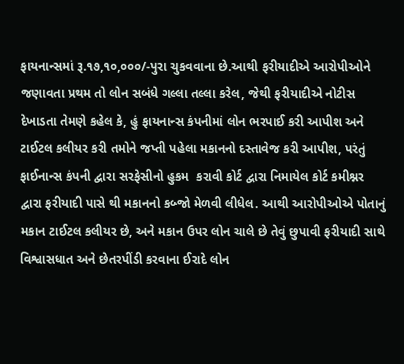ફાયનાન્સમાં રૂ.૧૭,૧૦,૦૦૦/-પુરા ચુકવવાના છે.આથી ફરીયાદીએ આરોપીઓને જણાવતા પ્રથમ તો લોન સબંધે ગલ્લા તલ્લા કરેલ, જેથી ફરીયાદીએ નોટીસ દેખાડતા તેમણે કહેલ કે, હું ફાયનાન્સ કંપનીમાં લોન ભરપાઈ કરી આપીશ અને ટાઈટલ કલીયર કરી તમોને જપ્તી પહેલા મકાનનો દસ્તાવેજ કરી આપીશ, પરંતું ફાઈનાન્સ કંપની દ્વારા સરફેસીનો હુકમ  કરાવી કોર્ટ દ્વારા નિમાયેલ કોર્ટ કમીશ્નર દ્વારા ફરીયાદી પાસે થી મકાનનો કબ્જો મેળવી લીધેલ. આથી આરોપીઓએ પોતાનું મકાન ટાઈટલ કલીયર છે, અને મકાન ઉપર લોન ચાલે છે તેવું છુપાવી ફરીયાદી સાથે વિશ્વાસધાત અને છેતરપીંડી કરવાના ઈરાદે લોન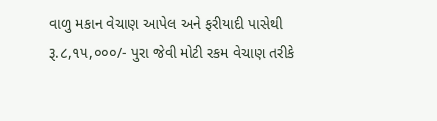વાળુ મકાન વેચાણ આપેલ અને ફરીયાદી પાસેથી રૂ.૮,૧૫,૦૦૦/- પુરા જેવી મોટી રકમ વેચાણ તરીકે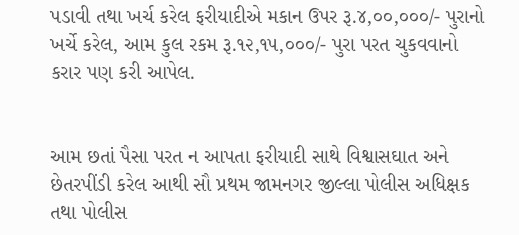પડાવી તથા ખર્ચ કરેલ ફરીયાદીએ મકાન ઉપર રૂ.૪,૦૦,૦૦૦/- પુરાનો ખર્ચે કરેલ, આમ કુલ રકમ રૂ.૧૨,૧૫,૦૦૦/- પુરા પરત ચુકવવાનો કરાર પણ કરી આપેલ.


આમ છતાં પૈસા પરત ન આપતા ફરીયાદી સાથે વિશ્વાસઘાત અને છેતરપીંડી કરેલ આથી સૌ પ્રથમ જામનગર જીલ્લા પોલીસ અધિક્ષક તથા પોલીસ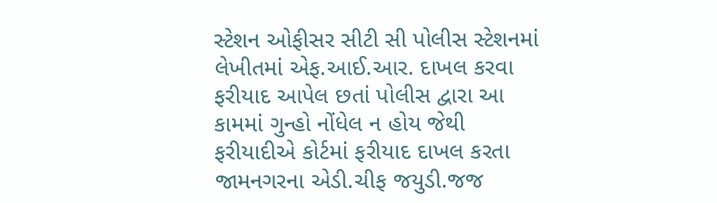સ્ટેશન ઓફીસર સીટી સી પોલીસ સ્ટેશનમાં લેખીતમાં એફ.આઈ.આર. દાખલ કરવા ફરીયાદ આપેલ છતાં પોલીસ દ્વારા આ કામમાં ગુન્હો નોંધેલ ન હોય જેથી ફરીયાદીએ કોર્ટમાં ફરીયાદ દાખલ કરતા જામનગરના એડી.ચીફ જયુડી.જજ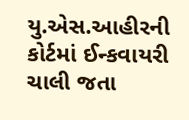યુ.એસ.આહીરની કોર્ટમાં ઈન્કવાયરી ચાલી જતા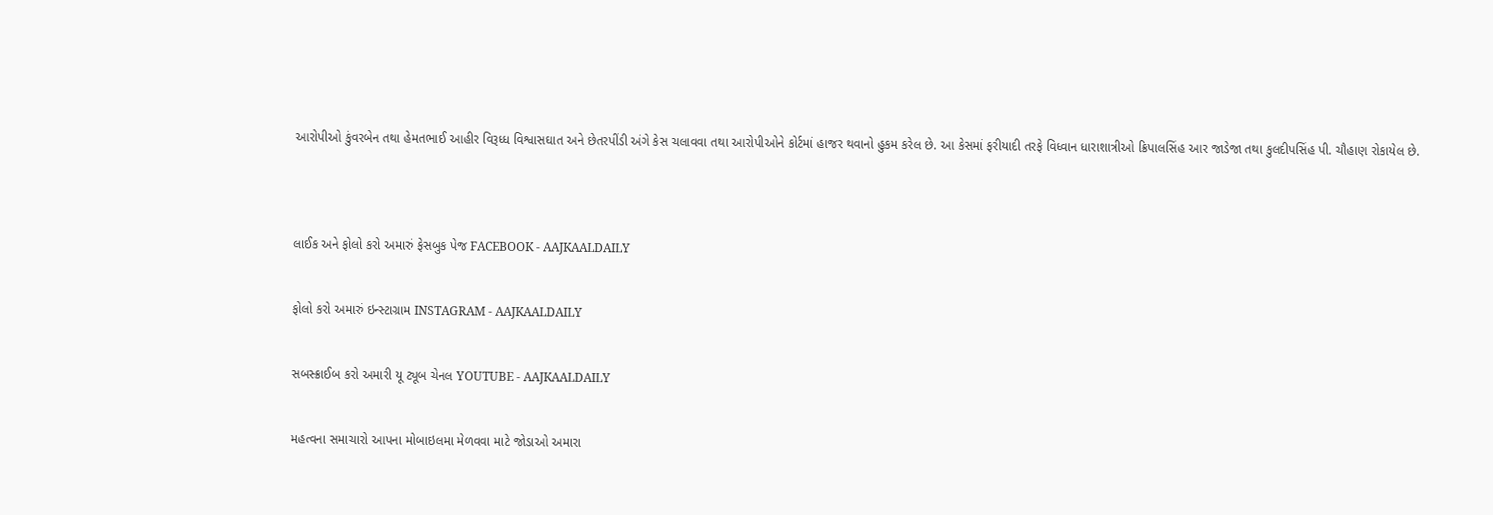આરોપીઓ કુંવરબેન તથા હેમતભાઈ આહીર વિરૂધ્ધ વિશ્વાસઘાત અને છેતરપીંડી અંગે કેસ ચલાવવા તથા આરોપીઓને કોર્ટમાં હાજર થવાનો હુકમ કરેલ છે. આ કેસમાં ફરીયાદી તરફે વિધ્વાન ધારાશાત્રીઓ ક્રિપાલસિંહ આર જાડેજા તથા કુલદીપસિંહ પી. ચૌહાણ રોકાયેલ છે.




લાઈક અને ફોલો કરો અમારું ફેસબુક પેજ FACEBOOK - AAJKAALDAILY


ફોલો કરો અમારું ઇન્સ્ટાગ્રામ INSTAGRAM - AAJKAALDAILY


સબસ્ક્રાઈબ કરો અમારી યૂ ટ્યૂબ ચેનલ YOUTUBE - AAJKAALDAILY


મહત્વના સમાચારો આપના મોબાઇલમા મેળવવા માટે જોડાઓ અમારા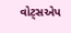વોટ્સએપ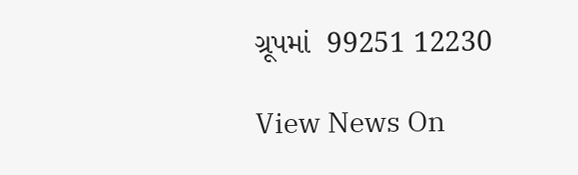ગ્રૂપમાં  99251 12230

View News On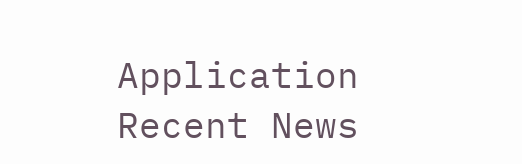Application
Recent News